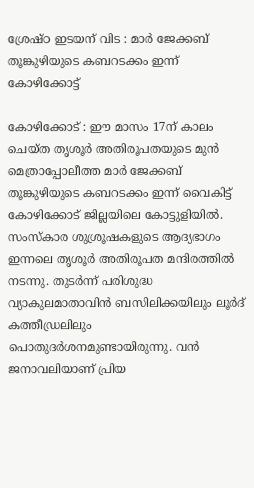ശ്രേഷ്ഠ ഇടയന് വിട : മാര്‍ ജേക്കബ് തൂങ്കുഴിയുടെ കബറടക്കം ഇന്ന് കോഴിക്കോട്ട്

കോഴിക്കോട് : ഈ മാസം 17ന് കാലം ചെയ്ത തൃശൂര്‍ അതിരൂപതയുടെ മുന്‍ മെത്രാപ്പോലീത്ത മാര്‍ ജേക്കബ് തൂങ്കുഴിയുടെ കബറടക്കം ഇന്ന് വൈകിട്ട് കോഴിക്കോട് ജില്ലയിലെ കോട്ടുളിയില്‍. സംസ്‌കാര ശുശ്രൂഷകളുടെ ആദ്യഭാഗം ഇന്നലെ തൃശൂര്‍ അതിരൂപത മന്ദിരത്തില്‍ നടന്നു. തുടര്‍ന്ന് പരിശുദ്ധ വ്യാകുലമാതാവിന്‍ ബസിലിക്കയിലും ലൂര്‍ദ് കത്തീഡ്രലിലും പൊതുദര്‍ശനമുണ്ടായിരുന്നു. വന്‍ ജനാവലിയാണ് പ്രിയ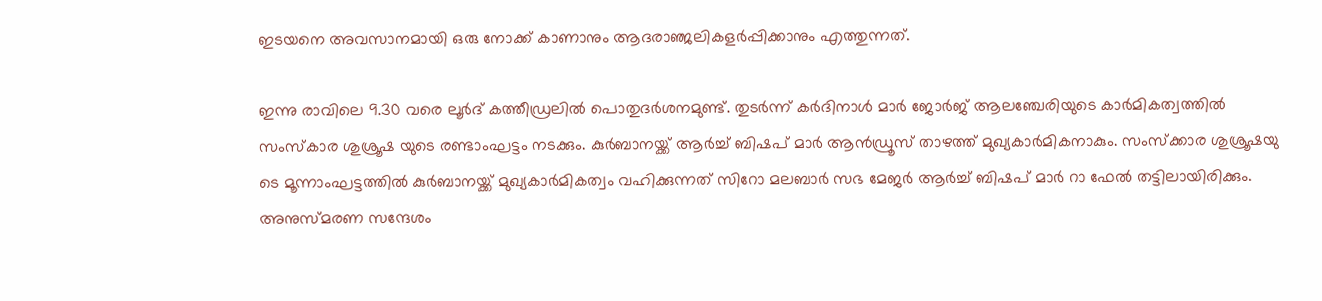ഇടയനെ അവസാനമായി ഒരു നോക്ക് കാണാനും ആദരാഞ്ജലികളര്‍പ്പിക്കാനും എത്തുന്നത്.

ഇന്നു രാവിലെ 9.30 വരെ ലൂര്‍ദ് കത്തീഡ്രലില്‍ പൊതുദര്‍ശനമുണ്ട്. തുടര്‍ന്ന് കര്‍ദിനാള്‍ മാര്‍ ജോര്‍ജ് ആലഞ്ചേരിയുടെ കാര്‍മികത്വത്തില്‍ സംസ്‌കാര ശുശ്രൂഷ യുടെ രണ്ടാംഘട്ടം നടക്കും. കുര്‍ബാനയ്ക്ക് ആര്‍ച്ച് ബിഷപ് മാര്‍ ആന്‍ഡ്രൂസ് താഴത്ത് മുഖ്യകാര്‍മികനാകും. സംസ്‌ക്കാര ശുശ്രൂഷയു ടെ മൂന്നാംഘട്ടത്തില്‍ കുര്‍ബാനയ്ക്ക് മുഖ്യകാര്‍മികത്വം വഹിക്കുന്നത് സിറോ മലബാര്‍ സഭ മേജര്‍ ആര്‍ച്ച് ബിഷപ് മാര്‍ റാ ഫേല്‍ തട്ടിലായിരിക്കും. അനുസ്മരണ സന്ദേശം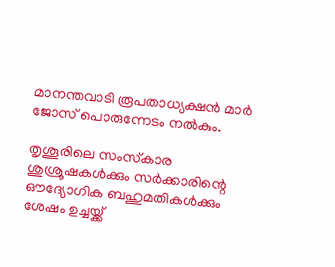മാനന്തവാടി രൂപതാധ്യക്ഷന്‍ മാര്‍ ജോസ് പൊരുന്നേടം നല്‍കും.

തൃശൂരിലെ സംസ്‌കാര ശുശ്രൂഷകള്‍ക്കും സര്‍ക്കാരിന്റെ ഔദ്യോഗിക ബഹുമതികള്‍ക്കും ശേഷം ഉച്ചയ്ക്ക്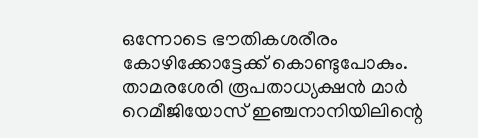ഒന്നോടെ ഭൗതികശരീരം കോഴിക്കോട്ടേക്ക് കൊണ്ടുപോകും. താമരശേരി രൂപതാധ്യക്ഷന്‍ മാര്‍ റെമീജിയോസ് ഇഞ്ചനാനിയിലിന്റെ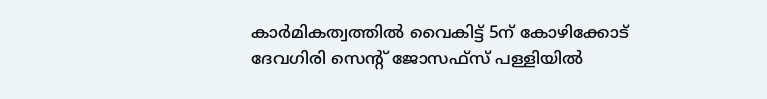കാര്‍മികത്വത്തില്‍ വൈകിട്ട് 5ന് കോഴിക്കോട് ദേവഗിരി സെന്റ് ജോസഫ്‌സ് പള്ളിയില്‍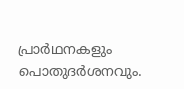പ്രാര്‍ഥനകളും പൊതുദര്‍ശനവും.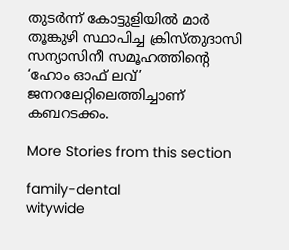തുടര്‍ന്ന് കോട്ടുളിയില്‍ മാര്‍ തൂങ്കുഴി സ്ഥാപിച്ച ക്രിസ്തുദാസി സന്യാസിനീ സമൂഹത്തിന്റെ ‘ഹോം ഓഫ് ലവ്’ ജനറലേറ്റിലെത്തിച്ചാണ് കബറടക്കം.

More Stories from this section

family-dental
witywide